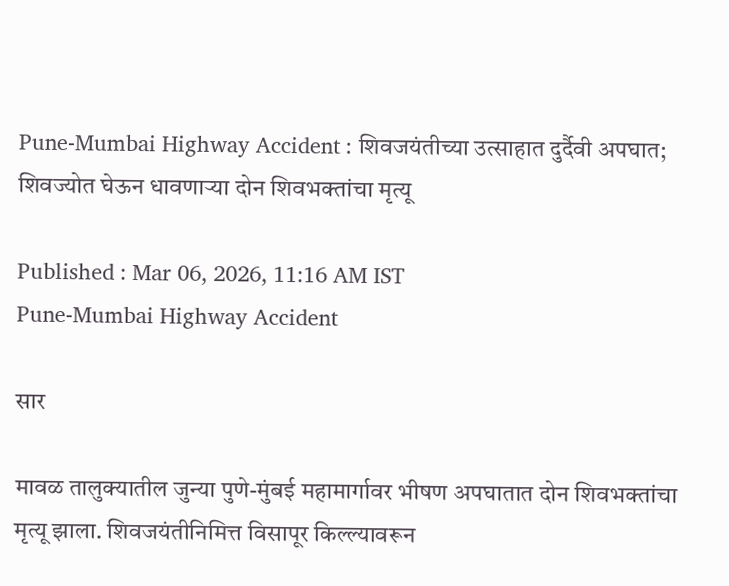Pune-Mumbai Highway Accident : शिवजयंतीच्या उत्साहात दुर्दैवी अपघात; शिवज्योत घेऊन धावणाऱ्या दोन शिवभक्तांचा मृत्यू

Published : Mar 06, 2026, 11:16 AM IST
Pune-Mumbai Highway Accident

सार

मावळ तालुक्यातील जुन्या पुणे-मुंबई महामार्गावर भीषण अपघातात दोन शिवभक्तांचा मृत्यू झाला. शिवजयंतीनिमित्त विसापूर किल्ल्यावरून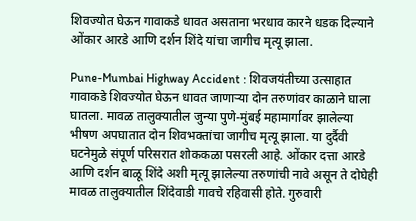शिवज्योत घेऊन गावाकडे धावत असताना भरधाव कारने धडक दिल्याने ओंकार आरडे आणि दर्शन शिंदे यांचा जागीच मृत्यू झाला.

Pune-Mumbai Highway Accident : शिवजयंतीच्या उत्साहात गावाकडे शिवज्योत घेऊन धावत जाणाऱ्या दोन तरुणांवर काळाने घाला घातला. मावळ तालुक्यातील जुन्या पुणे-मुंबई महामार्गावर झालेल्या भीषण अपघातात दोन शिवभक्तांचा जागीच मृत्यू झाला. या दुर्दैवी घटनेमुळे संपूर्ण परिसरात शोककळा पसरली आहे. ओंकार दत्ता आरडे आणि दर्शन बाळू शिंदे अशी मृत्यू झालेल्या तरुणांची नावे असून ते दोघेही मावळ तालुक्यातील शिंदेवाडी गावचे रहिवासी होते. गुरुवारी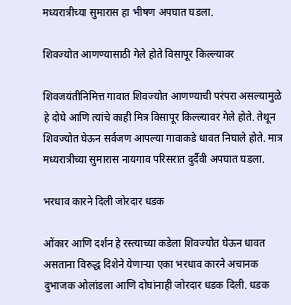मध्यरात्रीच्या सुमारास हा भीषण अपघात घडला.

शिवज्योत आणण्यासाठी गेले होते विसापूर किल्ल्यावर

शिवजयंतीनिमित्त गावात शिवज्योत आणण्याची परंपरा असल्यामुळे हे दोघे आणि त्यांचे काही मित्र विसापूर किल्ल्यावर गेले होते. तेथून शिवज्योत घेऊन सर्वजण आपल्या गावाकडे धावत निघाले होते. मात्र मध्यरात्रीच्या सुमारास नायगाव परिसरात दुर्दैवी अपघात घडला.

भरधाव कारने दिली जोरदार धडक

ओंकार आणि दर्शन हे रस्त्याच्या कडेला शिवज्योत घेऊन धावत असताना विरुद्ध दिशेने येणाऱ्या एका भरधाव कारने अचानक दुभाजक ओलांडला आणि दोघांनाही जोरदार धडक दिली. धडक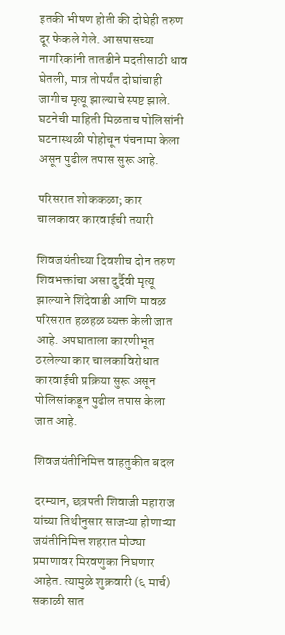इतकी भीषण होती की दोघेही तरुण दूर फेकले गेले. आसपासच्या नागरिकांनी तातडीने मदतीसाठी धाव घेतली, मात्र तोपर्यंत दोघांचाही जागीच मृत्यू झाल्याचे स्पष्ट झाले. घटनेची माहिती मिळताच पोलिसांनी घटनास्थळी पोहोचून पंचनामा केला असून पुढील तपास सुरू आहे.

परिसरात शोककळा; कार चालकावर कारवाईची तयारी

शिवजयंतीच्या दिवशीच दोन तरुण शिवभक्तांचा असा दुर्दैवी मृत्यू झाल्याने शिंदेवाडी आणि मावळ परिसरात हळहळ व्यक्त केली जात आहे. अपघाताला कारणीभूत ठरलेल्या कार चालकाविरोधात कारवाईची प्रक्रिया सुरू असून पोलिसांकडून पुढील तपास केला जात आहे.

शिवजयंतीनिमित्त वाहतुकीत बदल

दरम्यान, छत्रपती शिवाजी महाराज यांच्या तिथीनुसार साजऱ्या होणाऱ्या जयंतीनिमित्त शहरात मोठ्या प्रमाणावर मिरवणुका निघणार आहेत. त्यामुळे शुक्रवारी (६ मार्च) सकाळी सात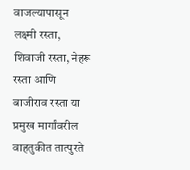वाजल्यापासून लक्ष्मी रस्ता, शिवाजी रस्ता, नेहरू रस्ता आणि बाजीराव रस्ता या प्रमुख मार्गांवरील वाहतुकीत तात्पुरते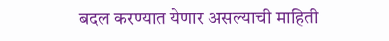बदल करण्यात येणार असल्याची माहिती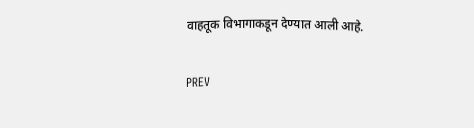वाहतूक विभागाकडून देण्यात आली आहे.

PREV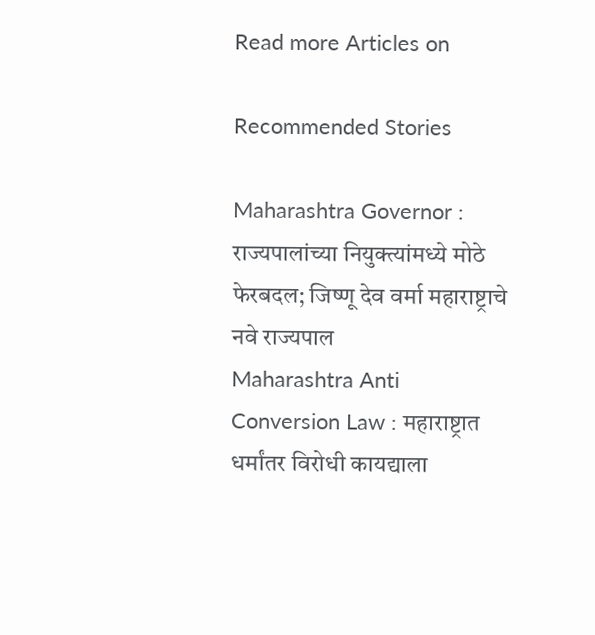Read more Articles on

Recommended Stories

Maharashtra Governor : राज्यपालांच्या नियुक्त्यांमध्ये मोठे फेरबदल; जिष्णू देव वर्मा महाराष्ट्राचे नवे राज्यपाल
Maharashtra Anti Conversion Law : महाराष्ट्रात धर्मांतर विरोधी कायद्याला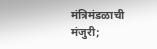मंत्रिमंडळाची मंजुरी;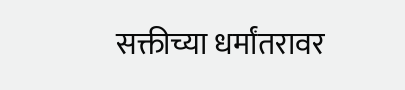सक्तीच्या धर्मांतरावर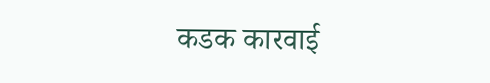कडक कारवाई